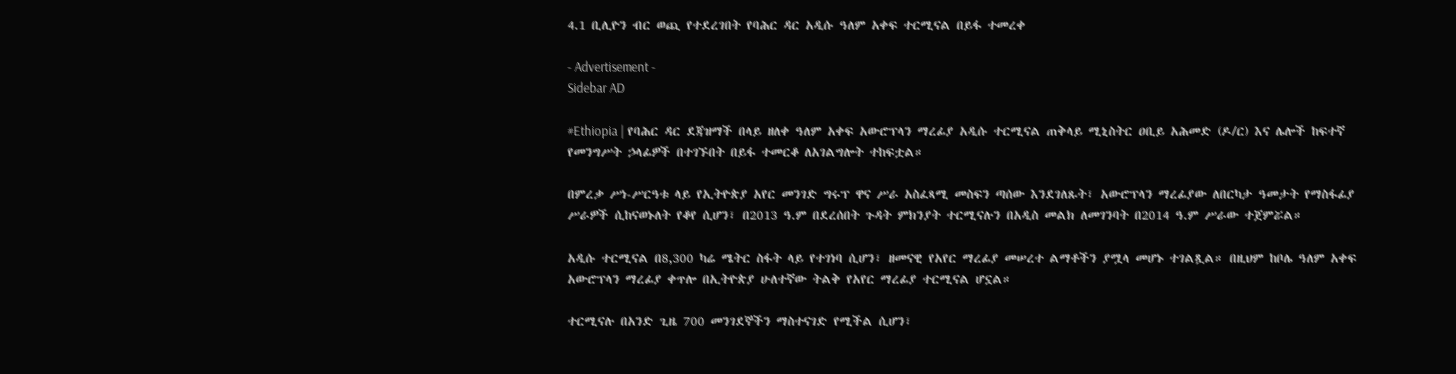4.1 ቢሊዮን ብር ወጪ የተደረገበት የባሕር ዳር አዲሱ ዓለም አቀፍ ተርሚናል በይፋ ተመረቀ

- Advertisement -
Sidebar AD

#Ethiopia | የባሕር ዳር ደጃዝማች በላይ ዘለቀ ዓለም አቀፍ አውሮፕላን ማረፊያ አዲሱ ተርሚናል ጠቅላይ ሚኒስትር ዐቢይ አሕመድ (ዶ/ር) እና ሌሎች ከፍተኛ የመንግሥት ኃላፊዎች በተገኙበት በይፋ ተመርቆ ለአገልግሎት ተከፍቷል።

በምረቃ ሥነ-ሥርዓቱ ላይ የኢትዮጵያ አየር መንገድ ግሩፕ ዋና ሥራ አስፈጻሚ መስፍን ጣሰው እንደገለጹት፣ አውሮፕላን ማረፊያው ለበርካታ ዓመታት የማስፋፊያ ሥራዎች ሲከናወኑለት የቆየ ሲሆን፣ በ2013 ዓ.ም በደረሰበት ጉዳት ምክንያት ተርሚናሉን በአዲስ መልክ ለመገንባት በ2014 ዓ.ም ሥራው ተጀምሯል።

አዲሱ ተርሚናል በ8,300 ካሬ ሜትር ስፋት ላይ የተገነባ ሲሆን፣ ዘመናዊ የአየር ማረፊያ መሠረተ ልማቶችን ያሟላ መሆኑ ተገልጿል። በዚህም ከቦሌ ዓለም አቀፍ አውሮፕላን ማረፊያ ቀጥሎ በኢትዮጵያ ሁለተኛው ትልቅ የአየር ማረፊያ ተርሚናል ሆኗል።

ተርሚናሉ በአንድ ጊዜ 700 መንገደኞችን ማስተናገድ የሚችል ሲሆን፣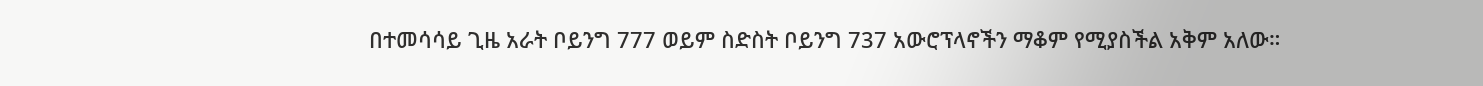በተመሳሳይ ጊዜ አራት ቦይንግ 777 ወይም ስድስት ቦይንግ 737 አውሮፕላኖችን ማቆም የሚያስችል አቅም አለው።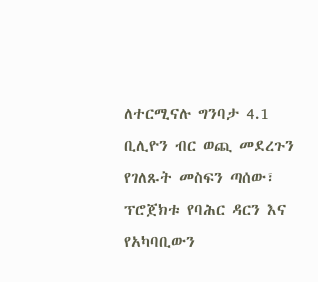ለተርሚናሉ ግንባታ 4.1 ቢሊዮን ብር ወጪ መደረጉን የገለጹት መስፍን ጣሰው፣ ፕሮጀክቱ የባሕር ዳርን እና የአካባቢውን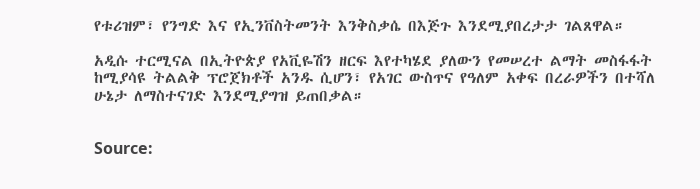የቱሪዝም፣ የንግድ እና የኢንቨስትመንት እንቅስቃሴ በእጅጉ እንደሚያበረታታ ገልጸዋል።

አዲሱ ተርሚናል በኢትዮጵያ የአቪዬሽን ዘርፍ እየተካሄደ ያለውን የመሠረተ ልማት መስፋፋት ከሚያሳዩ ትልልቅ ፕሮጀክቶች አንዱ ሲሆን፣ የአገር ውስጥና የዓለም አቀፍ በረራዎችን በተሻለ ሁኔታ ለማስተናገድ እንደሚያግዝ ይጠበቃል።


Source: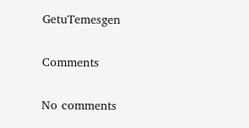GetuTemesgen

Comments

No comments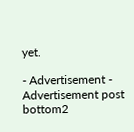yet.

- Advertisement -
Advertisement post bottom2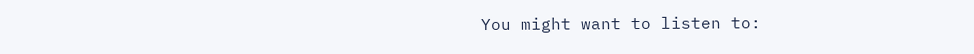You might want to listen to: